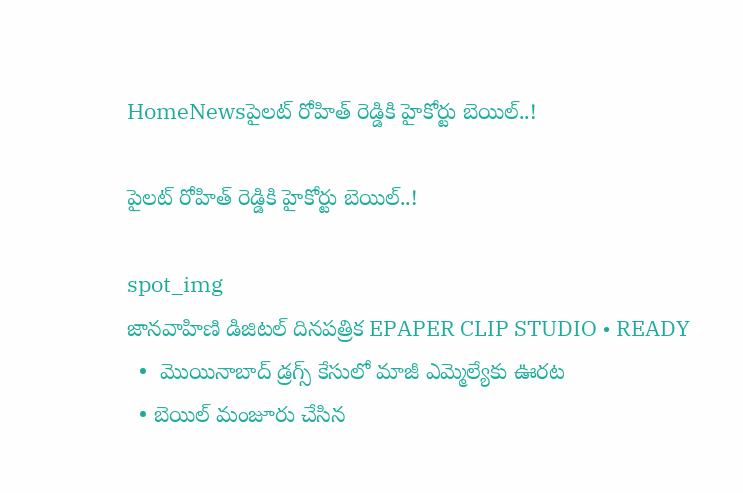HomeNewsపైలట్ రోహిత్ రెడ్డికి హైకోర్టు బెయిల్..!

పైలట్ రోహిత్ రెడ్డికి హైకోర్టు బెయిల్..!

spot_img
జానవాహిణి డిజిటల్ దినపత్రిక EPAPER CLIP STUDIO • READY
  •  మొయినాబాద్ డ్రగ్స్ కేసులో మాజీ ఎమ్మెల్యేకు ఊరట
  • బెయిల్ మంజూరు చేసిన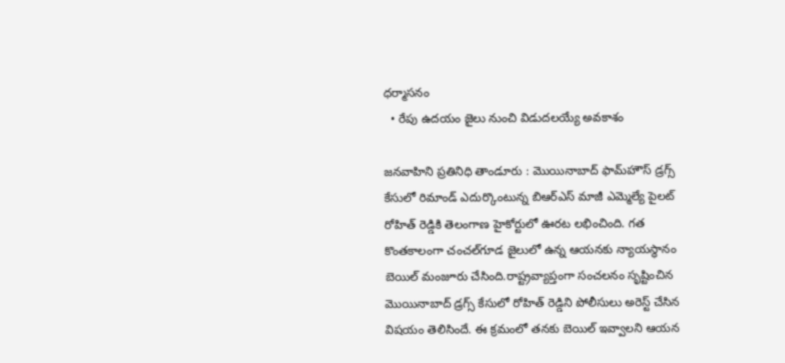ధర్మాసనం
  • రేపు ఉదయం జైలు నుంచి విడుదలయ్యే అవకాశం

జనవాహిని ప్రతినిధి తాండూరు : మొయినాబాద్ ఫామ్‌హౌస్ డ్రగ్స్ కేసులో రిమాండ్ ఎదుర్కొంటున్న బిఆర్ఎస్ మాజీ ఎమ్మెల్యే పైలట్ రోహిత్ రెడ్డికి తెలంగాణ హైకోర్టులో ఊరట లభించింది. గత కొంతకాలంగా చంచల్‌గూడ జైలులో ఉన్న ఆయనకు న్యాయస్థానం బెయిల్ మంజూరు చేసింది.రాష్ట్రవ్యాప్తంగా సంచలనం సృష్టించిన మొయినాబాద్ డ్రగ్స్ కేసులో రోహిత్ రెడ్డిని పోలీసులు అరెస్ట్ చేసిన విషయం తెలిసిందే. ఈ క్రమంలో తనకు బెయిల్ ఇవ్వాలని ఆయన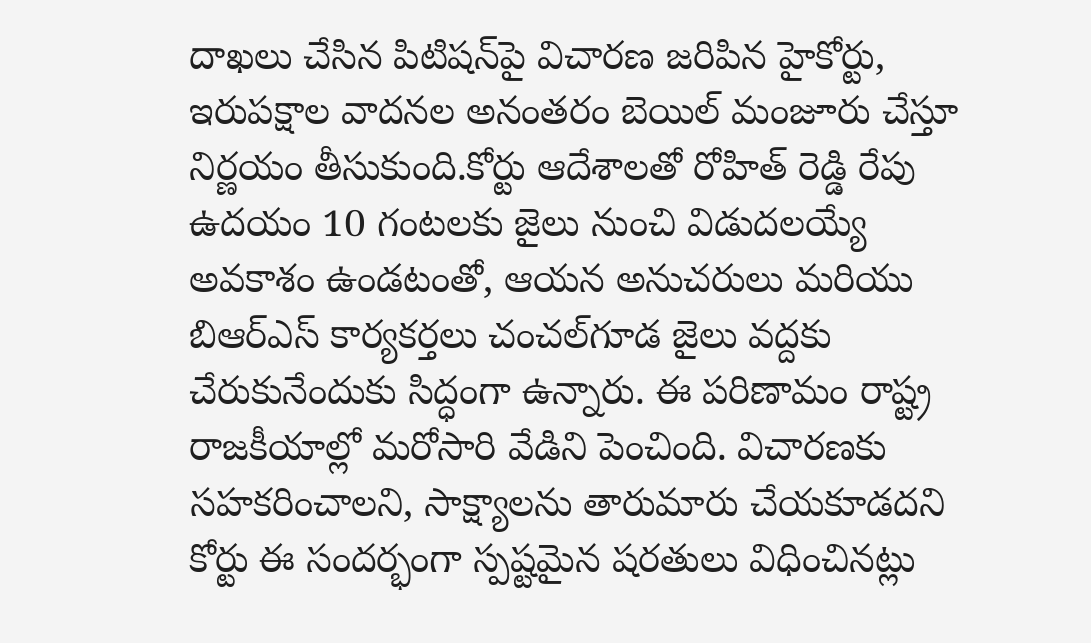దాఖలు చేసిన పిటిషన్‌పై విచారణ జరిపిన హైకోర్టు, ఇరుపక్షాల వాదనల అనంతరం బెయిల్ మంజూరు చేస్తూ నిర్ణయం తీసుకుంది.కోర్టు ఆదేశాలతో రోహిత్ రెడ్డి రేపు ఉదయం 10 గంటలకు జైలు నుంచి విడుదలయ్యే అవకాశం ఉండటంతో, ఆయన అనుచరులు మరియు బిఆర్ఎస్ కార్యకర్తలు చంచల్‌గూడ జైలు వద్దకు చేరుకునేందుకు సిద్ధంగా ఉన్నారు. ఈ పరిణామం రాష్ట్ర రాజకీయాల్లో మరోసారి వేడిని పెంచింది. విచారణకు సహకరించాలని, సాక్ష్యాలను తారుమారు చేయకూడదని కోర్టు ఈ సందర్భంగా స్పష్టమైన షరతులు విధించినట్లు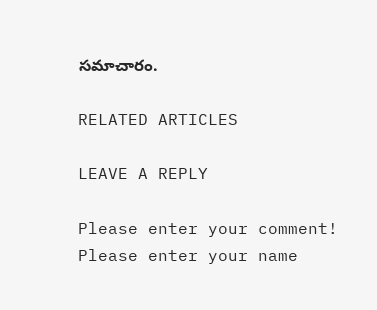సమాచారం.

RELATED ARTICLES

LEAVE A REPLY

Please enter your comment!
Please enter your name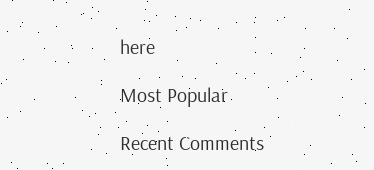here

Most Popular

Recent Comments